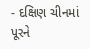- દક્ષિણ ચીનમાં પૂરને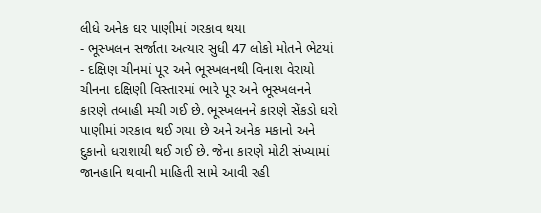લીધે અનેક ઘર પાણીમાં ગરકાવ થયા
- ભૂસ્ખલન સર્જાતા અત્યાર સુધી 47 લોકો મોતને ભેટયાં
- દક્ષિણ ચીનમાં પૂર અને ભૂસ્ખલનથી વિનાશ વેરાયો
ચીનના દક્ષિણી વિસ્તારમાં ભારે પૂર અને ભૂસ્ખલનને કારણે તબાહી મચી ગઈ છે. ભૂસ્ખલનને કારણે સેંકડો ઘરો પાણીમાં ગરકાવ થઈ ગયા છે અને અનેક મકાનો અને દુકાનો ધરાશાયી થઈ ગઈ છે. જેના કારણે મોટી સંખ્યામાં જાનહાનિ થવાની માહિતી સામે આવી રહી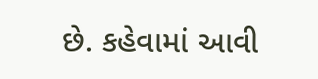છે. કહેવામાં આવી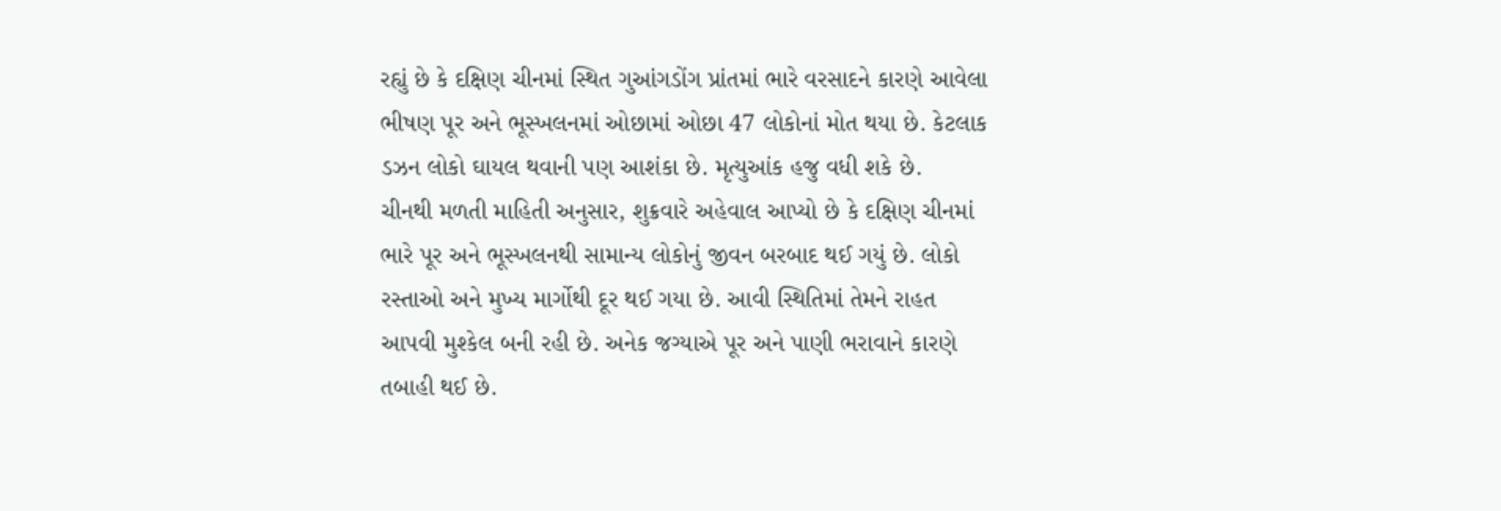રહ્યું છે કે દક્ષિણ ચીનમાં સ્થિત ગુઆંગડોંગ પ્રાંતમાં ભારે વરસાદને કારણે આવેલા ભીષણ પૂર અને ભૂસ્ખલનમાં ઓછામાં ઓછા 47 લોકોનાં મોત થયા છે. કેટલાક ડઝન લોકો ઘાયલ થવાની પણ આશંકા છે. મૃત્યુઆંક હજુ વધી શકે છે.
ચીનથી મળતી માહિતી અનુસાર, શુક્રવારે અહેવાલ આપ્યો છે કે દક્ષિણ ચીનમાં ભારે પૂર અને ભૂસ્ખલનથી સામાન્ય લોકોનું જીવન બરબાદ થઈ ગયું છે. લોકો રસ્તાઓ અને મુખ્ય માર્ગોથી દૂર થઈ ગયા છે. આવી સ્થિતિમાં તેમને રાહત આપવી મુશ્કેલ બની રહી છે. અનેક જગ્યાએ પૂર અને પાણી ભરાવાને કારણે તબાહી થઈ છે.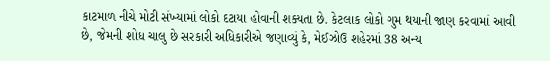કાટમાળ નીચે મોટી સંખ્યામાં લોકો દટાયા હોવાની શક્યતા છે. કેટલાક લોકો ગુમ થયાની જાણ કરવામાં આવી છે, જેમની શોધ ચાલુ છે સરકારી અધિકારીએ જણાવ્યું કે, મેઈઝોઉ શહેરમાં 38 અન્ય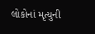લોકોનાં મૃત્યુની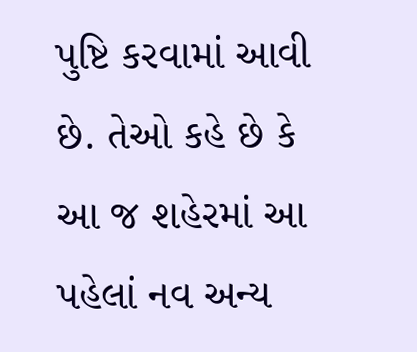પુષ્ટિ કરવામાં આવી છે. તેઓ કહે છે કે આ જ શહેરમાં આ પહેલાં નવ અન્ય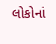લોકોનાં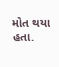મોત થયા હતા.